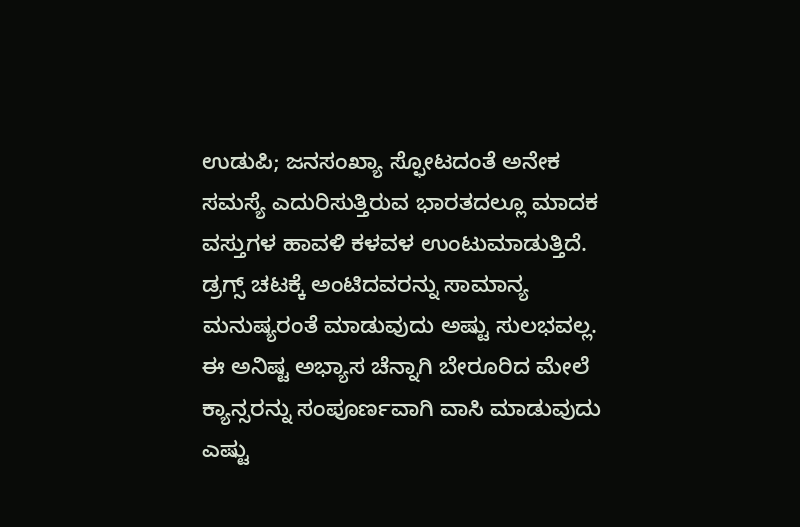ಉಡುಪಿ; ಜನಸಂಖ್ಯಾ ಸ್ಫೋಟದಂತೆ ಅನೇಕ ಸಮಸ್ಯೆ ಎದುರಿಸುತ್ತಿರುವ ಭಾರತದಲ್ಲೂ ಮಾದಕ ವಸ್ತುಗಳ ಹಾವಳಿ ಕಳವಳ ಉಂಟುಮಾಡುತ್ತಿದೆ. ಡ್ರಗ್ಸ್ ಚಟಕ್ಕೆ ಅಂಟಿದವರನ್ನು ಸಾಮಾನ್ಯ ಮನುಷ್ಯರಂತೆ ಮಾಡುವುದು ಅಷ್ಟು ಸುಲಭವಲ್ಲ. ಈ ಅನಿಷ್ಟ ಅಭ್ಯಾಸ ಚೆನ್ನಾಗಿ ಬೇರೂರಿದ ಮೇಲೆ ಕ್ಯಾನ್ಸರನ್ನು ಸಂಪೂರ್ಣವಾಗಿ ವಾಸಿ ಮಾಡುವುದು ಎಷ್ಟು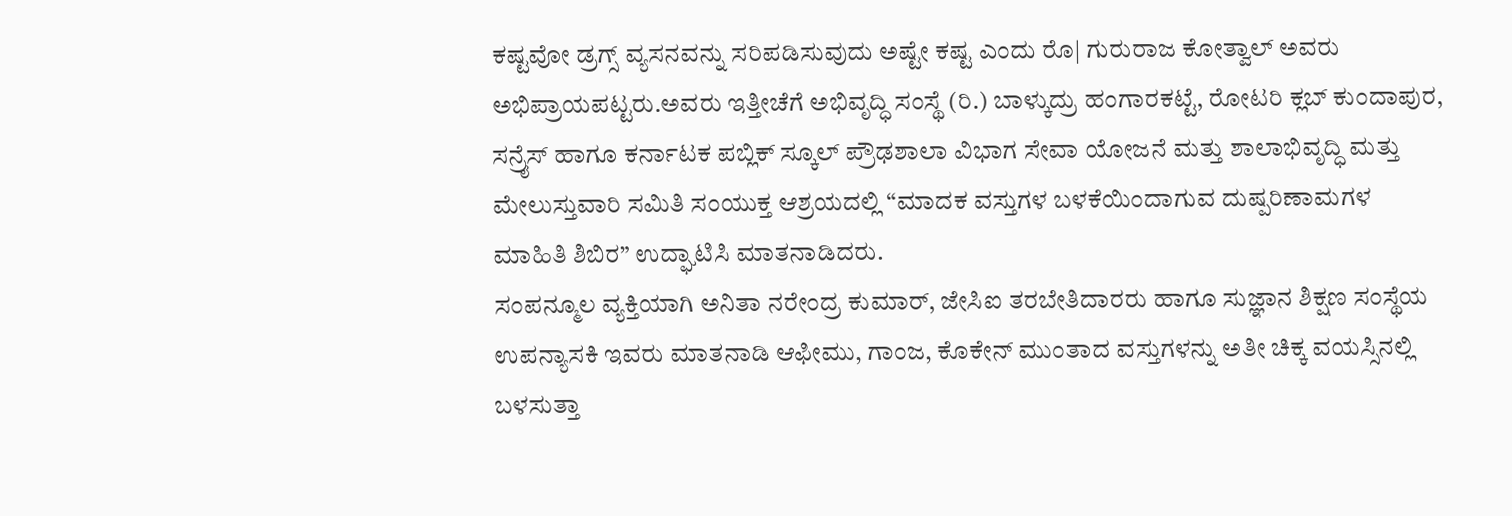ಕಷ್ಟವೋ ಡ್ರಗ್ಸ್ ವ್ಯಸನವನ್ನು ಸರಿಪಡಿಸುವುದು ಅಷ್ಟೇ ಕಷ್ಟ ಎಂದು ರೊ| ಗುರುರಾಜ ಕೋತ್ವಾಲ್ ಅವರು ಅಭಿಪ್ರಾಯಪಟ್ಟರು.ಅವರು ಇತ್ತೀಚೆಗೆ ಅಭಿವೃದ್ಧಿ ಸಂಸ್ಥೆ (ರಿ.) ಬಾಳ್ಕುದ್ರು ಹಂಗಾರಕಟ್ಟೆ, ರೋಟರಿ ಕ್ಲಬ್ ಕುಂದಾಪುರ, ಸನ್ರೈಸ್ ಹಾಗೂ ಕರ್ನಾಟಕ ಪಬ್ಲಿಕ್ ಸ್ಕೂಲ್ ಪ್ರೌಢಶಾಲಾ ವಿಭಾಗ ಸೇವಾ ಯೋಜನೆ ಮತ್ತು ಶಾಲಾಭಿವೃದ್ಧಿ ಮತ್ತು ಮೇಲುಸ್ತುವಾರಿ ಸಮಿತಿ ಸಂಯುಕ್ತ ಆಶ್ರಯದಲ್ಲಿ “ಮಾದಕ ವಸ್ತುಗಳ ಬಳಕೆಯಿಂದಾಗುವ ದುಷ್ಪರಿಣಾಮಗಳ ಮಾಹಿತಿ ಶಿಬಿರ” ಉದ್ಘಾಟಿಸಿ ಮಾತನಾಡಿದರು.
ಸಂಪನ್ಮೂಲ ವ್ಯಕ್ತಿಯಾಗಿ ಅನಿತಾ ನರೇಂದ್ರ ಕುಮಾರ್, ಜೇಸಿಐ ತರಬೇತಿದಾರರು ಹಾಗೂ ಸುಜ್ಞಾನ ಶಿಕ್ಷಣ ಸಂಸ್ಥೆಯ ಉಪನ್ಯಾಸಕಿ ಇವರು ಮಾತನಾಡಿ ಆಫೀಮು, ಗಾಂಜ, ಕೊಕೇನ್ ಮುಂತಾದ ವಸ್ತುಗಳನ್ನು ಅತೀ ಚಿಕ್ಕ ವಯಸ್ಸಿನಲ್ಲಿ ಬಳಸುತ್ತಾ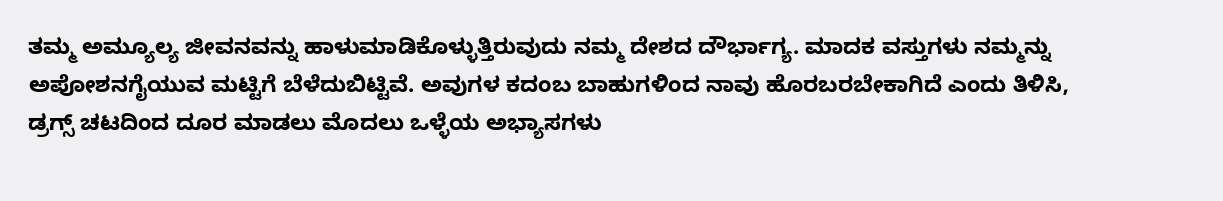ತಮ್ಮ ಅಮ್ಯೂಲ್ಯ ಜೀವನವನ್ನು ಹಾಳುಮಾಡಿಕೊಳ್ಳುತ್ತಿರುವುದು ನಮ್ಮ ದೇಶದ ದೌರ್ಭಾಗ್ಯ. ಮಾದಕ ವಸ್ತುಗಳು ನಮ್ಮನ್ನು ಅಪೋಶನಗೈಯುವ ಮಟ್ಟಿಗೆ ಬೆಳೆದುಬಿಟ್ಟಿವೆ. ಅವುಗಳ ಕದಂಬ ಬಾಹುಗಳಿಂದ ನಾವು ಹೊರಬರಬೇಕಾಗಿದೆ ಎಂದು ತಿಳಿಸಿ, ಡ್ರಗ್ಸ್ ಚಟದಿಂದ ದೂರ ಮಾಡಲು ಮೊದಲು ಒಳ್ಳೆಯ ಅಭ್ಯಾಸಗಳು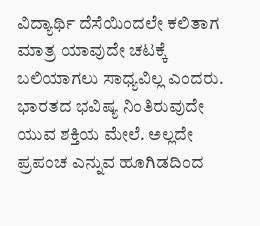ವಿದ್ಯಾರ್ಥಿ ದೆಸೆಯಿಂದಲೇ ಕಲಿತಾಗ ಮಾತ್ರ ಯಾವುದೇ ಚಟಕ್ಕೆ ಬಲಿಯಾಗಲು ಸಾಧ್ಯವಿಲ್ಲ ಎಂದರು. ಭಾರತದ ಭವಿಷ್ಯ ನಿಂತಿರುವುದೇ ಯುವ ಶಕ್ತಿಯ ಮೇಲೆ. ಅಲ್ಲದೇ ಪ್ರಪಂಚ ಎನ್ನುವ ಹೂಗಿಡದಿಂದ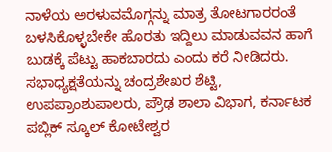ನಾಳೆಯ ಅರಳುವಮೊಗ್ಗನ್ನು ಮಾತ್ರ ತೋಟಗಾರರಂತೆ ಬಳಸಿಕೊಳ್ಳಬೇಕೇ ಹೊರತು ಇದ್ದಿಲು ಮಾಡುವವನ ಹಾಗೆ ಬುಡಕ್ಕೆ ಪೆಟ್ಟು ಹಾಕಬಾರದು ಎಂದು ಕರೆ ನೀಡಿದರು.
ಸಭಾಧ್ಯಕ್ಷತೆಯನ್ನು ಚಂದ್ರಶೇಖರ ಶೆಟ್ಟಿ, ಉಪಪ್ರಾಂಶುಪಾಲರು, ಪ್ರೌಢ ಶಾಲಾ ವಿಭಾಗ, ಕರ್ನಾಟಕ ಪಬ್ಲಿಕ್ ಸ್ಕೂಲ್ ಕೋಟೇಶ್ವರ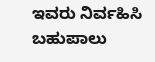ಇವರು ನಿರ್ವಹಿಸಿ ಬಹುಪಾಲು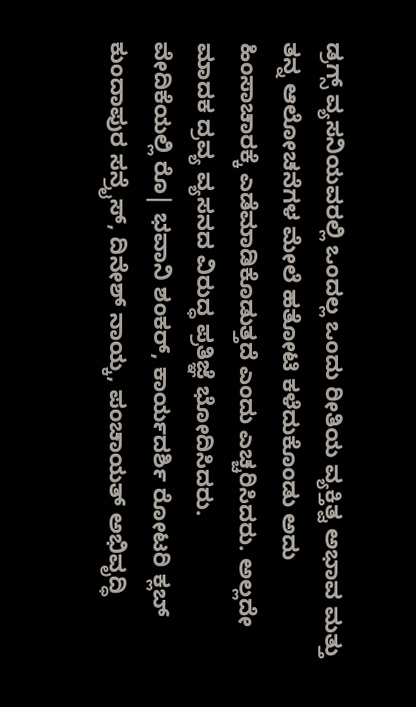ಡ್ರಗ್ಸ್ ವ್ಯಸನಿಯವರಲ್ಲಿ ಒಂದಲ್ಲ ಒಂದು ರೀತಿಯ ವ್ಯಕ್ತಿತ್ವ ಅಭಾವ ಮತ್ತು ತನ್ನ ಆಲೋಚನೆಗಳ ಮೇಲೆ ಹತೋಟಿ ಕಳೆದುಕೊಂಡು ಅದು ಹಿಂಸಾಚಾರಕ್ಕೆ ಎಡೆಮಾಡಿಕೊಡುತ್ತದೆ ಎಂದು ಎಚ್ಚರಿಸಿದರು. ಅಲ್ಲದೇ ಮಾದಕ ದ್ರವ್ಯ ವ್ಯಸನದ ವಿರುದ್ಧ ಪ್ರತಿಜ್ಞೆ ಭೋದಿಸಿದರು.
ವೇದಿಕೆಯಲ್ಲಿ ರೊ| ಭವಾನಿ ಶಂಕರ್, ಕಾರ್ಯದರ್ಶಿ ರೋಟರಿ ಕ್ಲಬ್ ಕುಂದಾಪುರ ಸನ್ರೈಸ್, ದಿನೇಶ್ ನಾಯ್ಕ, ಪಂಚಾಯತ್ ಅಭಿವೃದ್ಧಿ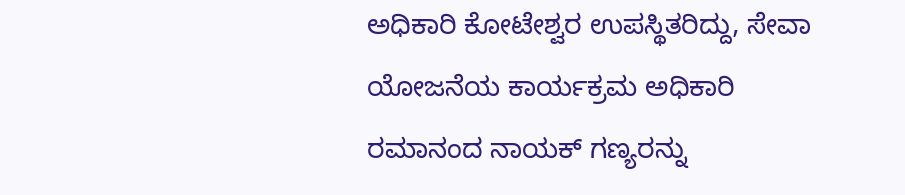ಅಧಿಕಾರಿ ಕೋಟೇಶ್ವರ ಉಪಸ್ಥಿತರಿದ್ದು, ಸೇವಾ ಯೋಜನೆಯ ಕಾರ್ಯಕ್ರಮ ಅಧಿಕಾರಿ ರಮಾನಂದ ನಾಯಕ್ ಗಣ್ಯರನ್ನು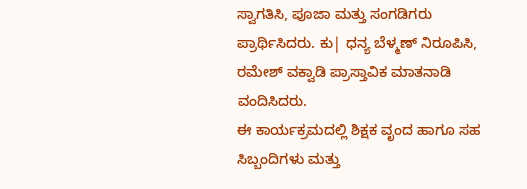ಸ್ವಾಗತಿಸಿ, ಪೂಜಾ ಮತ್ತು ಸಂಗಡಿಗರು ಪ್ರಾರ್ಥಿಸಿದರು. ಕು| ಧನ್ಯ ಬೆಳ್ಮಣ್ ನಿರೂಪಿಸಿ, ರಮೇಶ್ ವಕ್ವಾಡಿ ಪ್ರಾಸ್ತಾವಿಕ ಮಾತನಾಡಿ ವಂದಿಸಿದರು.
ಈ ಕಾರ್ಯಕ್ರಮದಲ್ಲಿ ಶಿಕ್ಷಕ ವೃಂದ ಹಾಗೂ ಸಹ ಸಿಬ್ಬಂದಿಗಳು ಮತ್ತು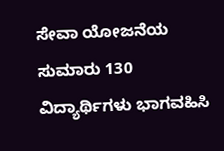ಸೇವಾ ಯೋಜನೆಯ ಸುಮಾರು 130 ವಿದ್ಯಾರ್ಥಿಗಳು ಭಾಗವಹಿಸಿ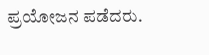ಪ್ರಯೋಜನ ಪಡೆದರು.